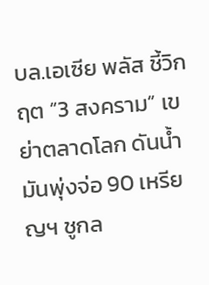บล.เอเซีย พลัส ชี้วิกฤต “3 สงคราม” เขย่าตลาดโลก ดันน้ำมันพุ่งจ่อ 90 เหรียญฯ ชูกล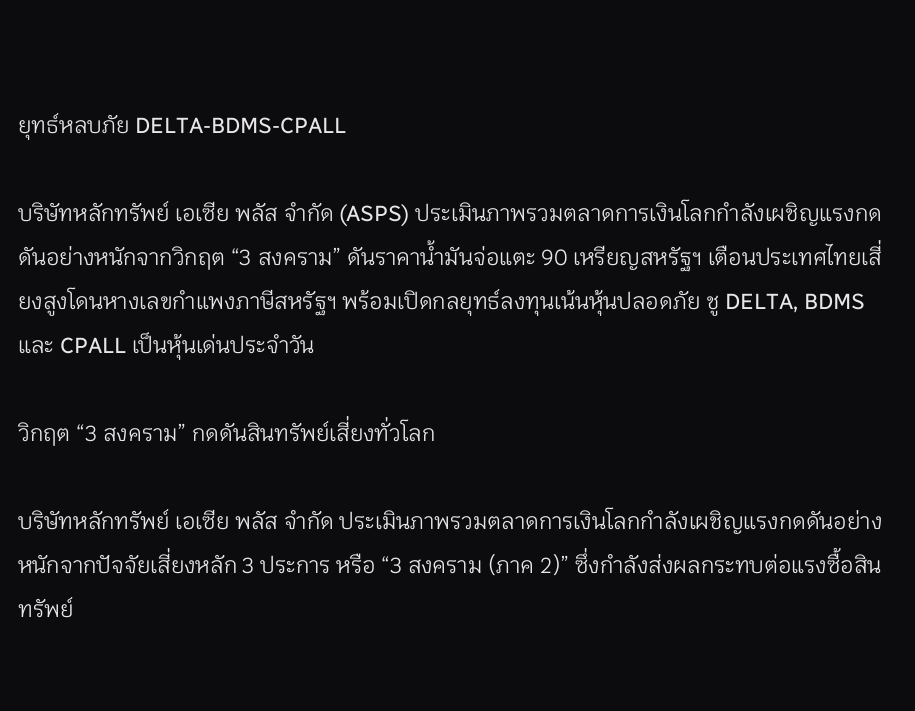ยุทธ์หลบภัย DELTA-BDMS-CPALL

บริษัทหลักทรัพย์ เอเซีย พลัส จำกัด (ASPS) ประเมินภาพรวมตลาดการเงินโลกกำลังเผชิญแรงกดดันอย่างหนักจากวิกฤต “3 สงคราม” ดันราคาน้ำมันจ่อแตะ 90 เหรียญสหรัฐฯ เตือนประเทศไทยเสี่ยงสูงโดนหางเลขกำแพงภาษีสหรัฐฯ พร้อมเปิดกลยุทธ์ลงทุนเน้นหุ้นปลอดภัย ชู DELTA, BDMS และ CPALL เป็นหุ้นเด่นประจำวัน

วิกฤต “3 สงคราม” กดดันสินทรัพย์เสี่ยงทั่วโลก

บริษัทหลักทรัพย์ เอเซีย พลัส จำกัด ประเมินภาพรวมตลาดการเงินโลกกำลังเผชิญแรงกดดันอย่างหนักจากปัจจัยเสี่ยงหลัก 3 ประการ หรือ “3 สงคราม (ภาค 2)” ซึ่งกำลังส่งผลกระทบต่อแรงซื้อสินทรัพย์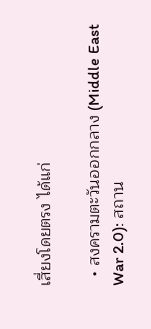เสี่ยงโดยตรง ได้แก่

  • สงครามตะวันออกกลาง (Middle East War 2.0): สถาน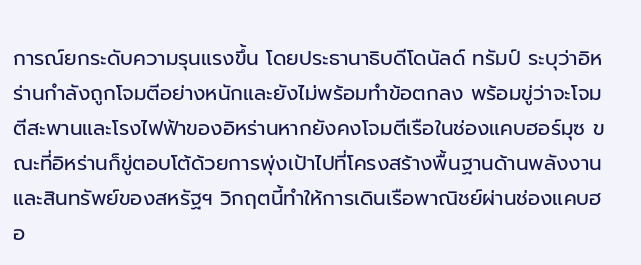การณ์ยกระดับความรุนแรงขึ้น โดยประธานาธิบดีโดนัลด์ ทรัมป์ ระบุว่าอิหร่านกำลังถูกโจมตีอย่างหนักและยังไม่พร้อมทำข้อตกลง พร้อมขู่ว่าจะโจมตีสะพานและโรงไฟฟ้าของอิหร่านหากยังคงโจมตีเรือในช่องแคบฮอร์มุซ ขณะที่อิหร่านก็ขู่ตอบโต้ด้วยการพุ่งเป้าไปที่โครงสร้างพื้นฐานด้านพลังงานและสินทรัพย์ของสหรัฐฯ วิกฤตนี้ทำให้การเดินเรือพาณิชย์ผ่านช่องแคบฮอ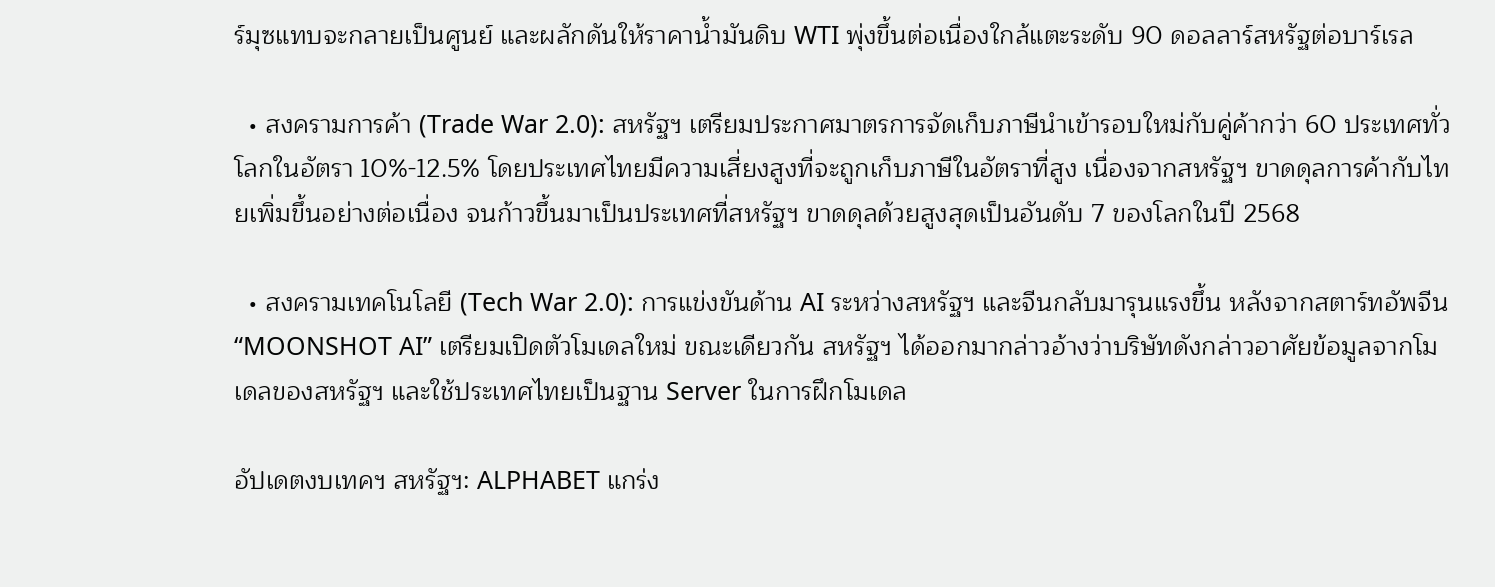ร์มุซแทบจะกลายเป็นศูนย์ และผลักดันให้ราคาน้ำมันดิบ WTI พุ่งขึ้นต่อเนื่องใกล้แตะระดับ 90 ดอลลาร์สหรัฐต่อบาร์เรล

  • สงครามการค้า (Trade War 2.0): สหรัฐฯ เตรียมประกาศมาตรการจัดเก็บภาษีนำเข้ารอบใหม่กับคู่ค้ากว่า 60 ประเทศทั่วโลกในอัตรา 10%-12.5% โดยประเทศไทยมีความเสี่ยงสูงที่จะถูกเก็บภาษีในอัตราที่สูง เนื่องจากสหรัฐฯ ขาดดุลการค้ากับไทยเพิ่มขึ้นอย่างต่อเนื่อง จนก้าวขึ้นมาเป็นประเทศที่สหรัฐฯ ขาดดุลด้วยสูงสุดเป็นอันดับ 7 ของโลกในปี 2568

  • สงครามเทคโนโลยี (Tech War 2.0): การแข่งขันด้าน AI ระหว่างสหรัฐฯ และจีนกลับมารุนแรงขึ้น หลังจากสตาร์ทอัพจีน “MOONSHOT AI” เตรียมเปิดตัวโมเดลใหม่ ขณะเดียวกัน สหรัฐฯ ได้ออกมากล่าวอ้างว่าบริษัทดังกล่าวอาศัยข้อมูลจากโมเดลของสหรัฐฯ และใช้ประเทศไทยเป็นฐาน Server ในการฝึกโมเดล

อัปเดตงบเทคฯ สหรัฐฯ: ALPHABET แกร่ง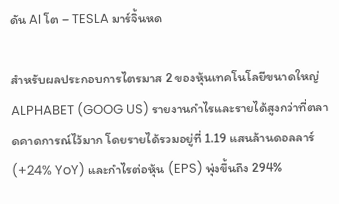ดัน AI โต – TESLA มาร์จิ้นหด

สำหรับผลประกอบการไตรมาส 2 ของหุ้นเทคโนโลยีขนาดใหญ่ ALPHABET (GOOG US) รายงานกำไรและรายได้สูงกว่าที่ตลาดคาดการณ์ไว้มาก โดยรายได้รวมอยู่ที่ 1.19 แสนล้านดอลลาร์ (+24% YoY) และกำไรต่อหุ้น (EPS) พุ่งขึ้นถึง 294%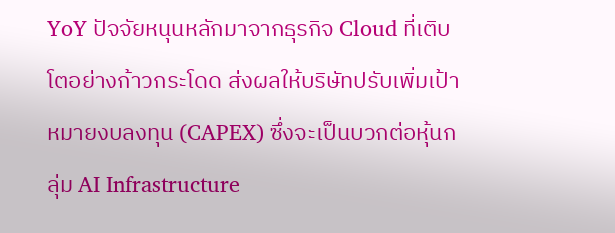YoY ปัจจัยหนุนหลักมาจากธุรกิจ Cloud ที่เติบโตอย่างก้าวกระโดด ส่งผลให้บริษัทปรับเพิ่มเป้าหมายงบลงทุน (CAPEX) ซึ่งจะเป็นบวกต่อหุ้นกลุ่ม AI Infrastructure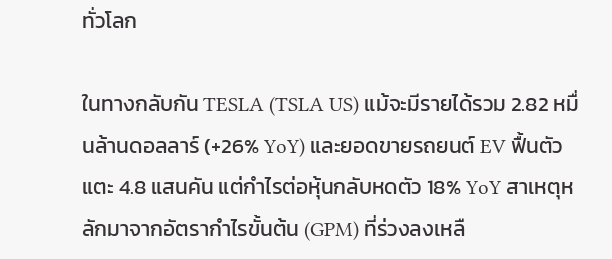ทั่วโลก

ในทางกลับกัน TESLA (TSLA US) แม้จะมีรายได้รวม 2.82 หมื่นล้านดอลลาร์ (+26% YoY) และยอดขายรถยนต์ EV ฟื้นตัวแตะ 4.8 แสนคัน แต่กำไรต่อหุ้นกลับหดตัว 18% YoY สาเหตุหลักมาจากอัตรากำไรขั้นต้น (GPM) ที่ร่วงลงเหลื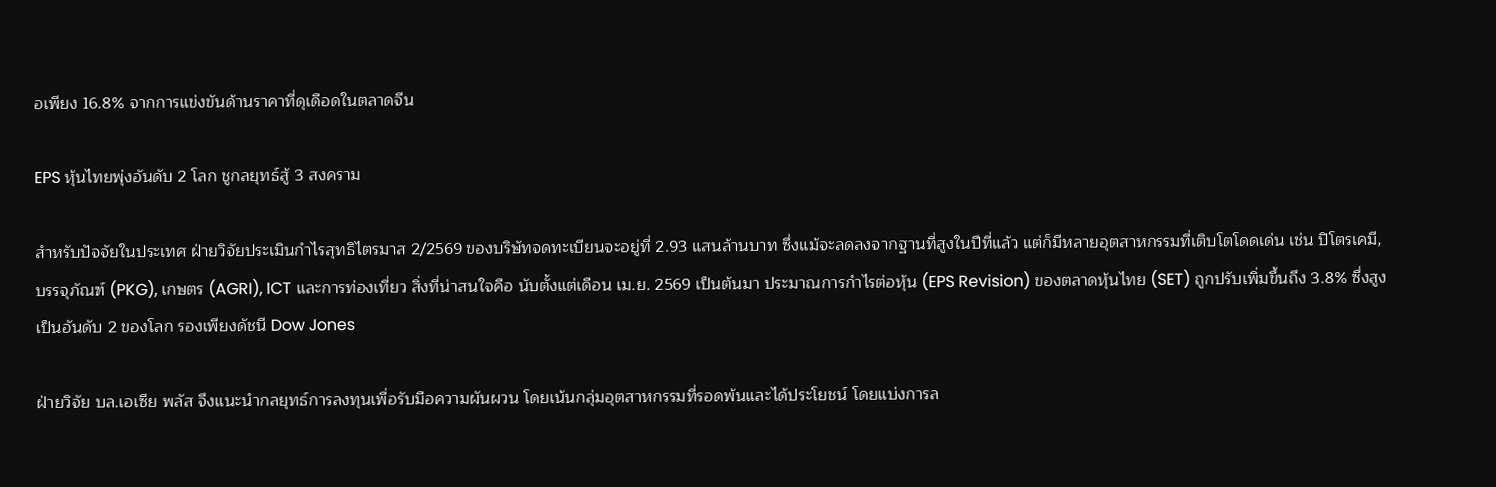อเพียง 16.8% จากการแข่งขันด้านราคาที่ดุเดือดในตลาดจีน

EPS หุ้นไทยพุ่งอันดับ 2 โลก ชูกลยุทธ์สู้ 3 สงคราม

สำหรับปัจจัยในประเทศ ฝ่ายวิจัยประเมินกำไรสุทธิไตรมาส 2/2569 ของบริษัทจดทะเบียนจะอยู่ที่ 2.93 แสนล้านบาท ซึ่งแม้จะลดลงจากฐานที่สูงในปีที่แล้ว แต่ก็มีหลายอุตสาหกรรมที่เติบโตโดดเด่น เช่น ปิโตรเคมี, บรรจุภัณฑ์ (PKG), เกษตร (AGRI), ICT และการท่องเที่ยว สิ่งที่น่าสนใจคือ นับตั้งแต่เดือน เม.ย. 2569 เป็นต้นมา ประมาณการกำไรต่อหุ้น (EPS Revision) ของตลาดหุ้นไทย (SET) ถูกปรับเพิ่มขึ้นถึง 3.8% ซึ่งสูงเป็นอันดับ 2 ของโลก รองเพียงดัชนี Dow Jones

ฝ่ายวิจัย บล.เอเซีย พลัส จึงแนะนำกลยุทธ์การลงทุนเพื่อรับมือความผันผวน โดยเน้นกลุ่มอุตสาหกรรมที่รอดพ้นและได้ประโยชน์ โดยแบ่งการล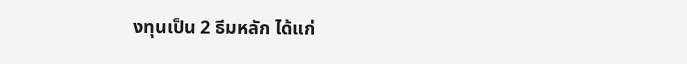งทุนเป็น 2 ธีมหลัก ได้แก่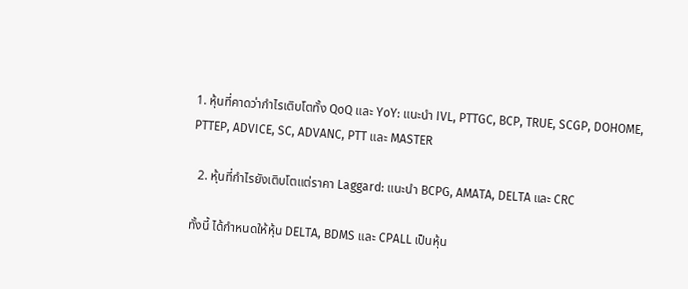1. หุ้นที่คาดว่ากำไรเติบโตทั้ง QoQ และ YoY: แนะนำ IVL, PTTGC, BCP, TRUE, SCGP, DOHOME, PTTEP, ADVICE, SC, ADVANC, PTT และ MASTER

  2. หุ้นที่กำไรยังเติบโตแต่ราคา Laggard: แนะนำ BCPG, AMATA, DELTA และ CRC

ทั้งนี้ ได้กำหนดให้หุ้น DELTA, BDMS และ CPALL เป็นหุ้น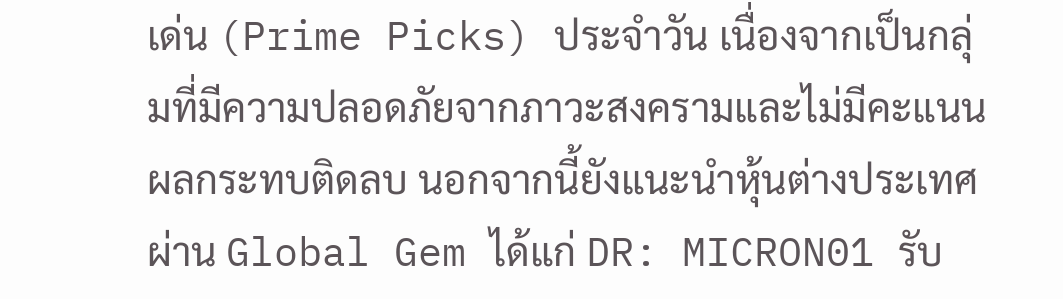เด่น (Prime Picks) ประจำวัน เนื่องจากเป็นกลุ่มที่มีความปลอดภัยจากภาวะสงครามและไม่มีคะแนนผลกระทบติดลบ นอกจากนี้ยังแนะนำหุ้นต่างประเทศผ่าน Global Gem ได้แก่ DR: MICRON01 รับ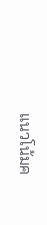แนวโน้มค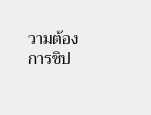วามต้องการชิป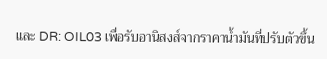และ DR: OIL03 เพื่อรับอานิสงส์จากราคาน้ำมันที่ปรับตัวขึ้น